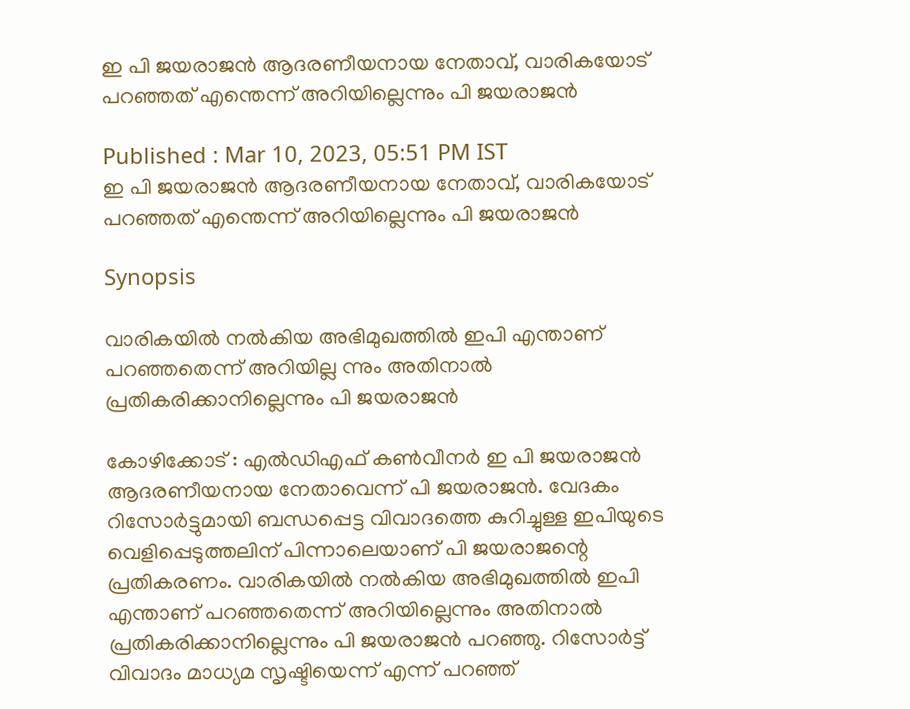ഇ പി ജയരാജൻ ആദരണീയനായ നേതാവ്, വാരികയോട് പറഞ്ഞത് എന്തെന്ന് അറിയില്ലെന്നും പി ജയരാജൻ

Published : Mar 10, 2023, 05:51 PM IST
ഇ പി ജയരാജൻ ആദരണീയനായ നേതാവ്, വാരികയോട് പറഞ്ഞത് എന്തെന്ന് അറിയില്ലെന്നും പി ജയരാജൻ

Synopsis

വാരികയിൽ നൽകിയ അഭിമുഖത്തിൽ ഇപി എന്താണ് പറഞ്ഞതെന്ന് അറിയില്ല ന്നും അതിനാൽ പ്രതികരിക്കാനില്ലെന്നും പി ജയരാജൻ

കോഴിക്കോട് : എൽഡിഎഫ് കൺവീനർ ഇ പി ജയരാജൻ ആദരണീയനായ നേതാവെന്ന് പി ജയരാജൻ. വേദകം റിസോർട്ടുമായി ബന്ധപ്പെട്ട വിവാദത്തെ കുറിച്ചുള്ള ഇപിയുടെ വെളിപ്പെടുത്തലിന് പിന്നാലെയാണ് പി ജയരാജന്റെ പ്രതികരണം. വാരികയിൽ നൽകിയ അഭിമുഖത്തിൽ ഇപി എന്താണ് പറഞ്ഞതെന്ന് അറിയില്ലെന്നും അതിനാൽ പ്രതികരിക്കാനില്ലെന്നും പി ജയരാജൻ പറഞ്ഞു. റിസോർട്ട് വിവാദം മാധ്യമ സൃഷ്ടിയെന്ന് എന്ന് പറഞ്ഞ്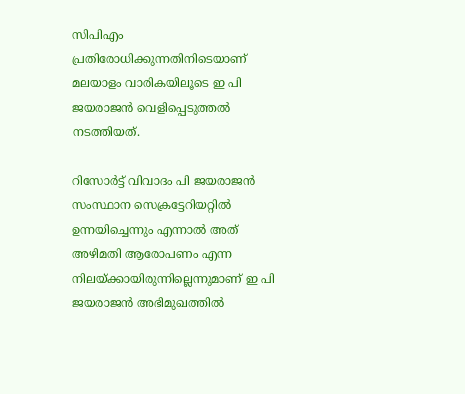സിപിഎം പ്രതിരോധിക്കുന്നതിനിടെയാണ് മലയാളം വാരികയിലൂടെ ഇ പി ജയരാജൻ വെളിപ്പെടുത്തൽ നടത്തിയത്.

റിസോർട്ട് വിവാദം പി ജയരാജൻ സംസ്ഥാന സെക്രട്ടേറിയറ്റിൽ ഉന്നയിച്ചെന്നും എന്നാൽ അത് അഴിമതി ആരോപണം എന്ന നിലയ്ക്കായിരുന്നില്ലെന്നുമാണ് ഇ പി ജയരാജൻ അഭിമുഖത്തിൽ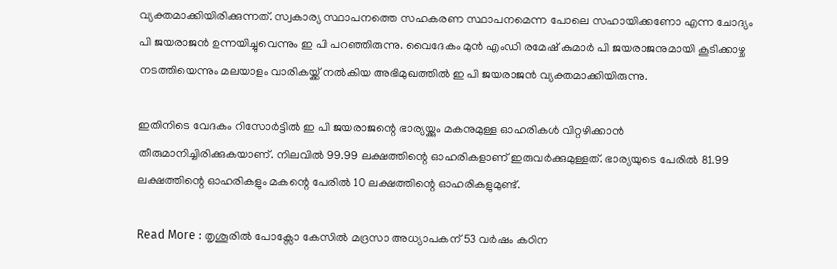വ്യക്തമാക്കിയിരിക്കുന്നത്. സ്വകാര്യ സ്ഥാപനത്തെ സഹകരണ സ്ഥാപനമെന്ന പോലെ സഹായിക്കണോ എന്ന ചോദ്യം പി ജയരാജൻ ഉന്നയിച്ചുവെന്നും ഇ പി പറഞ്ഞിരുന്നു. വൈദേകം മുൻ എംഡി രമേഷ് കുമാർ പി ജയരാജനുമായി കൂടിക്കാഴ്ച നടത്തിയെന്നും മലയാളം വാരികയ്ക്ക് നൽകിയ അഭിമുഖത്തിൽ ഇ പി ജയരാജൻ വ്യക്തമാക്കിയിരുന്നു.

ഇതിനിടെ വേദകം റിസോർട്ടിൽ ഇ പി ജയരാജന്റെ ഭാര്യയ്ക്കും മകനുമുള്ള ഓഹരികൾ വിറ്റഴിക്കാൻ തീരുമാനിച്ചിരിക്കുകയാണ്. നിലവിൽ 99.99 ലക്ഷത്തിന്റെ ഓഹരികളാണ് ഇരുവർക്കുമുള്ളത്. ഭാര്യയുടെ പേരിൽ 81.99 ലക്ഷത്തിന്റെ ഓഹരികളും മകന്റെ പേരിൽ 10 ലക്ഷത്തിന്റെ ഓഹരികളുമുണ്ട്.

Read More : തൃശൂരിൽ പോക്സോ കേസിൽ മദ്രസാ അധ്യാപകന് 53 വർഷം കഠിന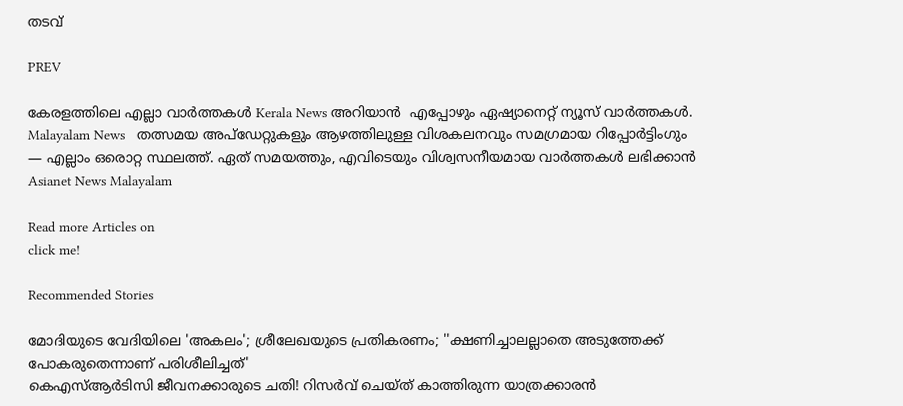തടവ്

PREV

കേരളത്തിലെ എല്ലാ വാർത്തകൾ Kerala News അറിയാൻ  എപ്പോഴും ഏഷ്യാനെറ്റ് ന്യൂസ് വാർത്തകൾ.  Malayalam News   തത്സമയ അപ്‌ഡേറ്റുകളും ആഴത്തിലുള്ള വിശകലനവും സമഗ്രമായ റിപ്പോർട്ടിംഗും — എല്ലാം ഒരൊറ്റ സ്ഥലത്ത്. ഏത് സമയത്തും, എവിടെയും വിശ്വസനീയമായ വാർത്തകൾ ലഭിക്കാൻ Asianet News Malayalam

Read more Articles on
click me!

Recommended Stories

മോദിയുടെ വേദിയിലെ 'അകലം'; ശ്രീലേഖയുടെ പ്രതികരണം; ''ക്ഷണിച്ചാലല്ലാതെ അടുത്തേക്ക് പോകരുതെന്നാണ് പരിശീലിച്ചത്'
കെഎസ്ആർടിസി ജീവനക്കാരുടെ ചതി! റിസർവ് ചെയ്‌ത് കാത്തിരുന്ന യാത്രക്കാരൻ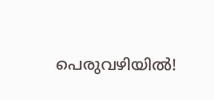പെരുവഴിയിൽ!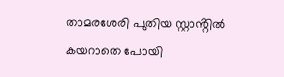താമരശേരി പുതിയ സ്റ്റാൻ്റിൽ കയറാതെ പോയി